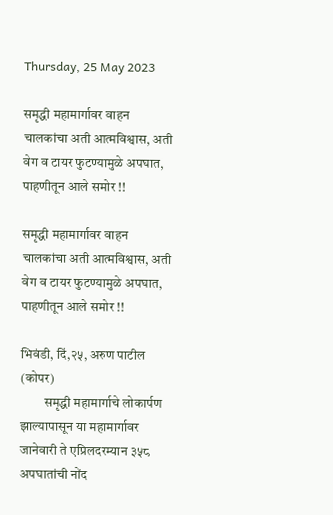Thursday, 25 May 2023

समृद्धी महामार्गावर वाहन चालकांचा अती आत्मविश्वास, अती वेग व टायर फुटण्यामुळे अपघात, पाहणीतून आले समोर !!

समृद्धी महामार्गावर वाहन चालकांचा अती आत्मविश्वास, अती वेग व टायर फुटण्यामुळे अपघात, पाहणीतून आले समोर !!

भिवंडी, दिं,२५, अरुण पाटील (कोपर)
         समृद्धी महामार्गाचे लोकार्पण झाल्यापासून या महामार्गावर जानेवारी ते एप्रिलदरम्यान ३५८ अपघातांची नोंद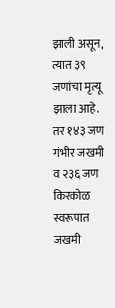झाली असून, त्यात ३९ जणांचा मृत्यू झाला आहे. तर १४३ जण गंभीर जखमी व २३६ जण किरकोळ स्वरूपात जखमी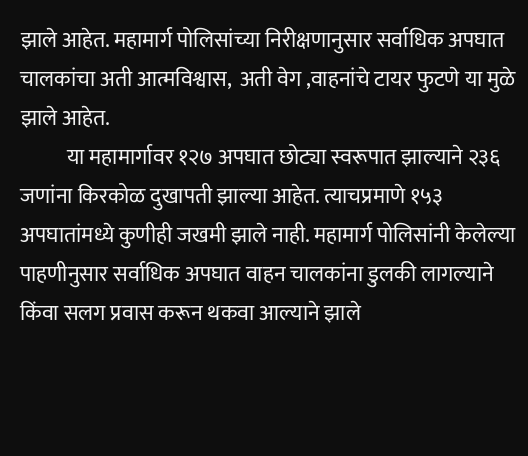झाले आहेत. महामार्ग पोलिसांच्या निरीक्षणानुसार सर्वाधिक अपघात चालकांचा अती आत्मविश्वास,  अती वेग ,वाहनांचे टायर फुटणे या मुळे झाले आहेत.
           या महामार्गावर १२७ अपघात छोट्या स्वरूपात झाल्याने २३६ जणांना किरकोळ दुखापती झाल्या आहेत. त्याचप्रमाणे १५३ अपघातांमध्ये कुणीही जखमी झाले नाही. महामार्ग पोलिसांनी केलेल्या पाहणीनुसार सर्वाधिक अपघात वाहन चालकांना डुलकी लागल्याने किंवा सलग प्रवास करून थकवा आल्याने झाले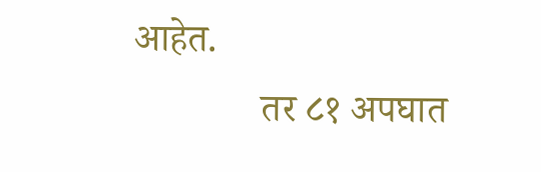आहेत.
             तर ८१ अपघात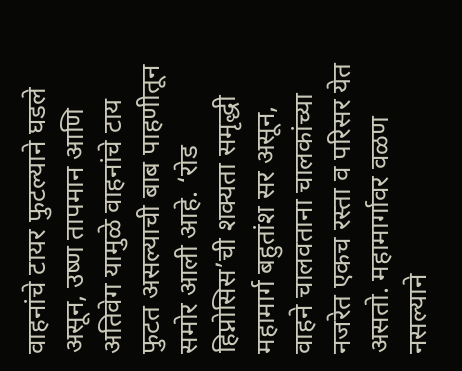वाहनांचे टायर फुटल्याने घडले असून, उष्ण तापमान आणि अतिवेग यामुळे वाहनांचे टाय फुटत असल्याची बाब पाहणीतून समोर आली आहे. ‘रोड हिप्नोसिस’ची शक्यता समृद्धी महामार्ग बहुतांश सर असून, वाहने चालवताना चालकांच्या नजरेत एकच रस्ता व परिसर येत असतो. महामार्गावर वळण नसल्याने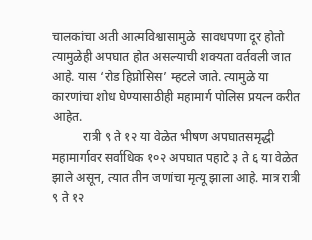चालकांचा अती आत्मविश्वासामुळे  सावधपणा दूर होतो त्यामुळेही अपघात होत असल्याची शक्यता वर्तवली जात आहे. यास ‘रोड हिप्नोसिस’ म्हटले जाते. त्यामुळे या कारणांचा शोध घेण्यासाठीही महामार्ग पोलिस प्रयत्न करीत आहेत.
          रात्री ९ ते १२ या वेळेत भीषण अपघातसमृद्धी महामार्गावर सर्वाधिक १०२ अपघात पहाटे ३ ते ६ या वेळेत झाले असून, त्यात तीन जणांचा मृत्यू झाला आहे. मात्र रात्री ९ ते १२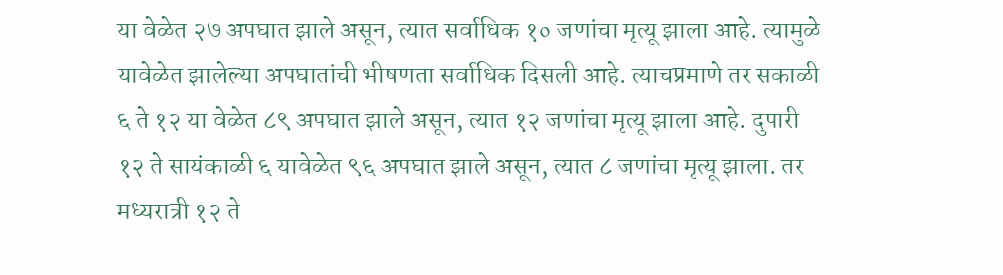या वेळेत २७ अपघात झाले असून, त्यात सर्वाधिक १० जणांचा मृत्यू झाला आहे. त्यामुळे यावेळेत झालेल्या अपघातांची भीषणता सर्वाधिक दिसली आहे. त्याचप्रमाणे तर सकाळी ६ ते १२ या वेळेत ८९ अपघात झाले असून, त्यात १२ जणांचा मृत्यू झाला आहे. दुपारी १२ ते सायंकाळी ६ यावेळेत ९६ अपघात झाले असून, त्यात ८ जणांचा मृत्यू झाला. तर मध्यरात्री १२ ते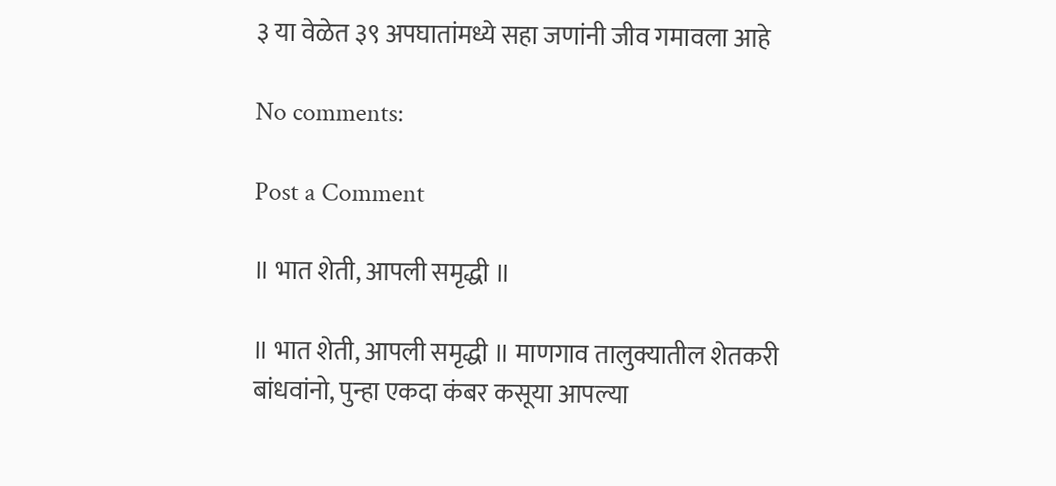३ या वेळेत ३९ अपघातांमध्ये सहा जणांनी जीव गमावला आहे

No comments:

Post a Comment

॥ भात शेती, आपली समृद्धी ॥

॥ भात शेती, आपली समृद्धी ॥ माणगाव तालुक्यातील शेतकरी बांधवांनो, पुन्हा एकदा कंबर कसूया आपल्या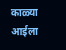काळ्या आईला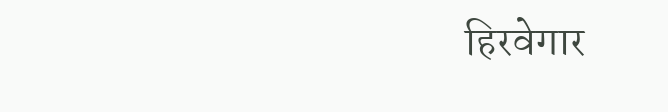हिरवेगार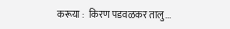करूया :  किरण पडवळकर तालु...